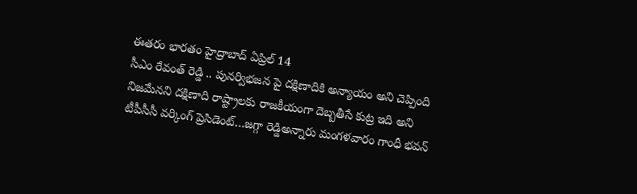ఈతరం భారతం హైద్రాబాద్ ఏప్రిల్ 14
సీఎం రేవంత్ రెడ్డి .. పునర్విభజన పై దక్షిణాదికి అన్యాయం అని చెప్పింది నిజమేనని దక్షిణాది రాష్ట్రాలకు రాజకీయంగా దెబ్బతీసే కుట్ర ఇది అని టీపీసీసీ వర్కింగ్ ప్రెసిడెంట్…జగ్గా రెడ్డిఅన్నారు మంగళవారం గాంధీ భవన్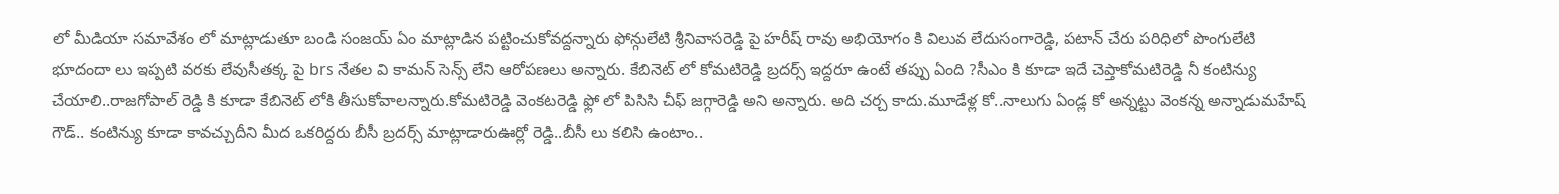లో మీడియా సమావేశం లో మాట్లాడుతూ బండి సంజయ్ ఏం మాట్లాడిన పట్టించుకోవద్దన్నారు ఫోన్గులేటి శ్రీనివాసరెడ్డి పై హరీష్ రావు అభియోగం కి విలువ లేదుసంగారెడ్డి, పటాన్ చేరు పరిధిలో పొంగులేటి భూదందా లు ఇప్పటి వరకు లేవుసీతక్క పై brs నేతల వి కామన్ సెన్స్ లేని ఆరోపణలు అన్నారు. కేబినెట్ లో కోమటిరెడ్డి బ్రదర్స్ ఇద్దరూ ఉంటే తప్పు ఏంది ?సీఎం కి కూడా ఇదే చెప్తాకోమటిరెడ్డి నీ కంటిన్యు చేయాలి..రాజగోపాల్ రెడ్డి కి కూడా కేబినెట్ లోకి తీసుకోవాలన్నారు.కోమటిరెడ్డి వెంకటరెడ్డి ఫ్లో లో పిసిసి చీఫ్ జగ్గారెడ్డి అని అన్నారు. అది చర్చ కాదు.మూడేళ్ల కో..నాలుగు ఏండ్ల కో అన్నట్టు వెంకన్న అన్నాడుమహేష్ గౌడ్.. కంటిన్యు కూడా కావచ్చుదీని మీద ఒకరిద్దరు బీసీ బ్రదర్స్ మాట్లాడారుఊర్లో రెడ్డి..బీసీ లు కలిసి ఉంటాం..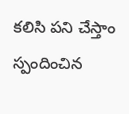కలిసి పని చేస్తాం స్పందించిన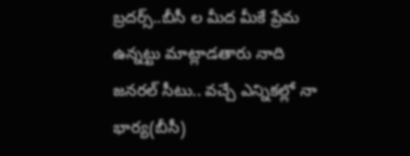బ్రదర్స్..బీసీ ల మీద మీకే ప్రేమ ఉన్నట్టు మాట్లాడతారు నాది జనరల్ సీటు.. వచ్చే ఎన్నికల్లో నా భార్య(బీసీ)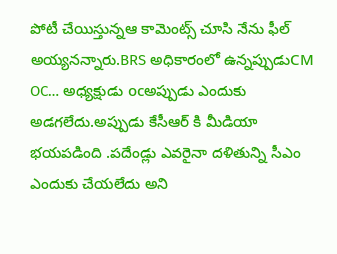పోటీ చేయిస్తున్నఆ కామెంట్స్ చూసి నేను ఫీల్ అయ్యనన్నారు.BRS అధికారంలో ఉన్నప్పుడుCM OC… అధ్యక్షుడు ocఅప్పుడు ఎందుకు అడగలేదు.అప్పుడు కేసీఆర్ కి మీడియా భయపడింది .పదేండ్లు ఎవరైనా దళితున్ని సీఎం ఎందుకు చేయలేదు అని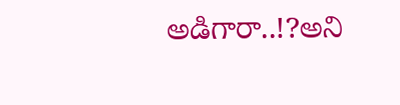అడిగారా..!?అని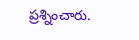ప్రశ్నించారు.